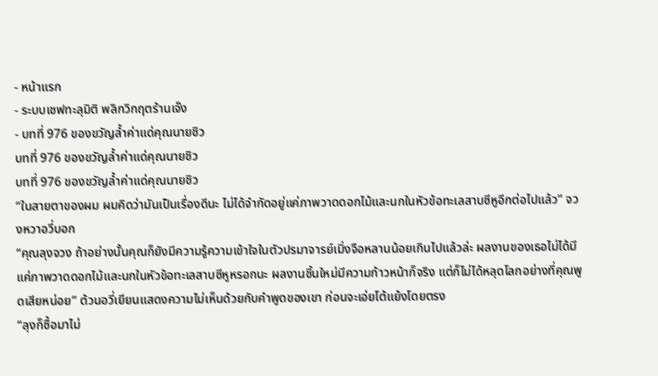- หน้าแรก
- ระบบเชฟทะลุมิติ พลิกวิกฤตร้านเจ๊ง
- บทที่ 976 ของขวัญล้ำค่าแด่คุณนายชิว
บทที่ 976 ของขวัญล้ำค่าแด่คุณนายชิว
บทที่ 976 ของขวัญล้ำค่าแด่คุณนายชิว
“ในสายตาของผม ผมคิดว่ามันเป็นเรื่องดีนะ ไม่ได้จำกัดอยู่แค่ภาพวาดดอกไม้และนกในหัวข้อทะเลสาบซีหูอีกต่อไปแล้ว” จวงหวาอวี่บอก
“คุณลุงจวง ถ้าอย่างนั้นคุณก็ยังมีความรู้ความเข้าใจในตัวปรมาจารย์เมิ่งจือหลานน้อยเกินไปแล้วล่ะ ผลงานของเธอไม่ได้มีแค่ภาพวาดดอกไม้และนกในหัวข้อทะเลสาบซีหูหรอกนะ ผลงานชิ้นใหม่มีความก้าวหน้าก็จริง แต่ก็ไม่ได้หลุดโลกอย่างที่คุณพูดเสียหน่อย” ต้วนอวี่เยียนแสดงความไม่เห็นด้วยกับคำพูดของเขา ก่อนจะเอ่ยโต้แย้งโดยตรง
“ลุงก็ซื้อมาไม่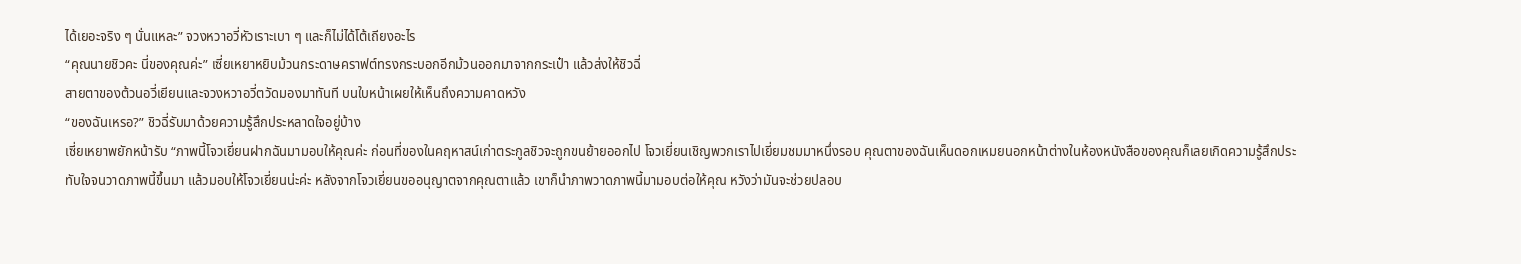ได้เยอะจริง ๆ นั่นแหละ” จวงหวาอวี่หัวเราะเบา ๆ และก็ไม่ได้โต้เถียงอะไร
“คุณนายชิวคะ นี่ของคุณค่ะ” เซี่ยเหยาหยิบม้วนกระดาษคราฟต์ทรงกระบอกอีกม้วนออกมาจากกระเป๋า แล้วส่งให้ชิวฉี่
สายตาของต้วนอวี่เยียนและจวงหวาอวี่ตวัดมองมาทันที บนใบหน้าเผยให้เห็นถึงความคาดหวัง
“ของฉันเหรอ?” ชิวฉี่รับมาด้วยความรู้สึกประหลาดใจอยู่บ้าง
เซี่ยเหยาพยักหน้ารับ “ภาพนี้โจวเยี่ยนฝากฉันมามอบให้คุณค่ะ ก่อนที่ของในคฤหาสน์เก่าตระกูลชิวจะถูกขนย้ายออกไป โจวเยี่ยนเชิญพวกเราไปเยี่ยมชมมาหนึ่งรอบ คุณตาของฉันเห็นดอกเหมยนอกหน้าต่างในห้องหนังสือของคุณก็เลยเกิดความรู้สึกประทับใจจนวาดภาพนี้ขึ้นมา แล้วมอบให้โจวเยี่ยนน่ะค่ะ หลังจากโจวเยี่ยนขออนุญาตจากคุณตาแล้ว เขาก็นำภาพวาดภาพนี้มามอบต่อให้คุณ หวังว่ามันจะช่วยปลอบ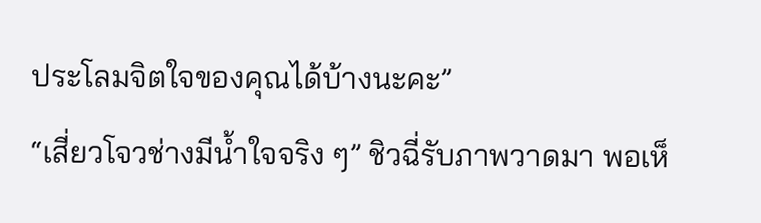ประโลมจิตใจของคุณได้บ้างนะคะ”
“เสี่ยวโจวช่างมีน้ำใจจริง ๆ” ชิวฉี่รับภาพวาดมา พอเห็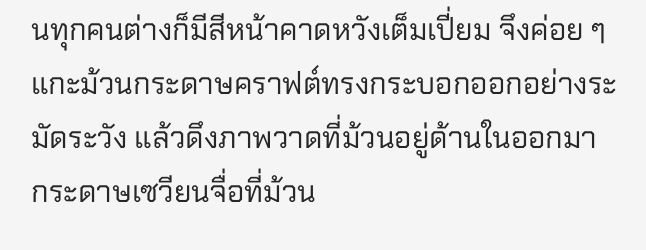นทุกคนต่างก็มีสีหน้าคาดหวังเต็มเปี่ยม จึงค่อย ๆ แกะม้วนกระดาษคราฟต์ทรงกระบอกออกอย่างระมัดระวัง แล้วดึงภาพวาดที่ม้วนอยู่ด้านในออกมา กระดาษเซวียนจื่อที่ม้วน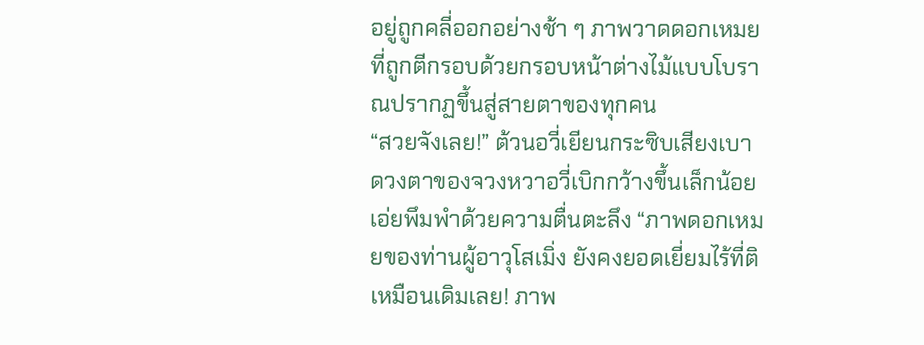อยู่ถูกคลี่ออกอย่างช้า ๆ ภาพวาดดอกเหมยที่ถูกตีกรอบด้วยกรอบหน้าต่างไม้แบบโบราณปรากฏขึ้นสู่สายตาของทุกคน
“สวยจังเลย!” ต้วนอวี่เยียนกระซิบเสียงเบา
ดวงตาของจวงหวาอวี่เบิกกว้างขึ้นเล็กน้อย เอ่ยพึมพำด้วยความตื่นตะลึง “ภาพดอกเหมยของท่านผู้อาวุโสเมิ่ง ยังคงยอดเยี่ยมไร้ที่ติเหมือนเดิมเลย! ภาพ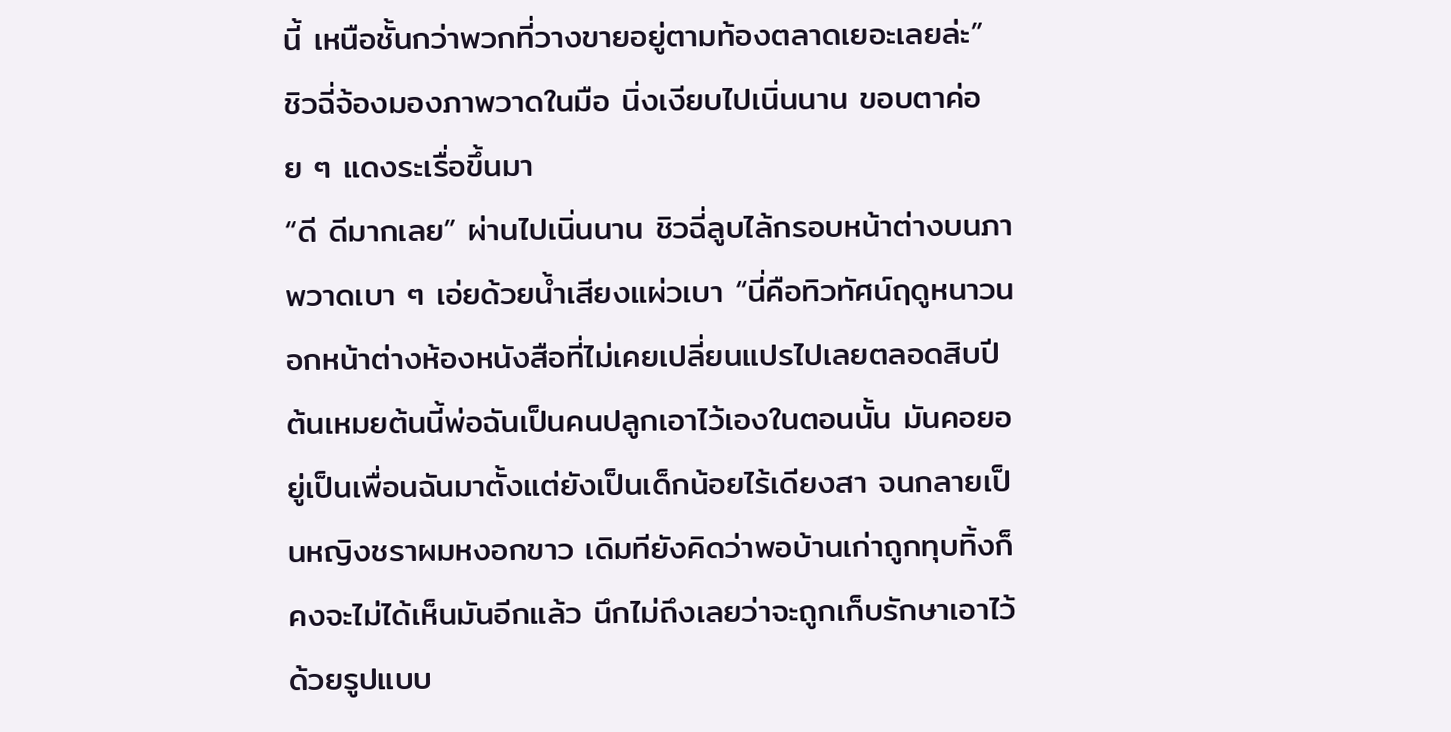นี้ เหนือชั้นกว่าพวกที่วางขายอยู่ตามท้องตลาดเยอะเลยล่ะ”
ชิวฉี่จ้องมองภาพวาดในมือ นิ่งเงียบไปเนิ่นนาน ขอบตาค่อย ๆ แดงระเรื่อขึ้นมา
“ดี ดีมากเลย” ผ่านไปเนิ่นนาน ชิวฉี่ลูบไล้กรอบหน้าต่างบนภาพวาดเบา ๆ เอ่ยด้วยน้ำเสียงแผ่วเบา “นี่คือทิวทัศน์ฤดูหนาวนอกหน้าต่างห้องหนังสือที่ไม่เคยเปลี่ยนแปรไปเลยตลอดสิบปี ต้นเหมยต้นนี้พ่อฉันเป็นคนปลูกเอาไว้เองในตอนนั้น มันคอยอยู่เป็นเพื่อนฉันมาตั้งแต่ยังเป็นเด็กน้อยไร้เดียงสา จนกลายเป็นหญิงชราผมหงอกขาว เดิมทียังคิดว่าพอบ้านเก่าถูกทุบทิ้งก็คงจะไม่ได้เห็นมันอีกแล้ว นึกไม่ถึงเลยว่าจะถูกเก็บรักษาเอาไว้ด้วยรูปแบบ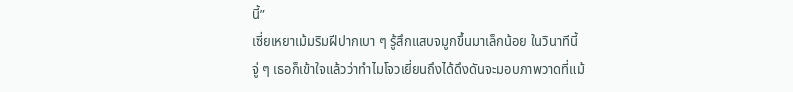นี้”
เซี่ยเหยาเม้มริมฝีปากเบา ๆ รู้สึกแสบจมูกขึ้นมาเล็กน้อย ในวินาทีนี้ จู่ ๆ เธอก็เข้าใจแล้วว่าทำไมโจวเยี่ยนถึงได้ดึงดันจะมอบภาพวาดที่แม้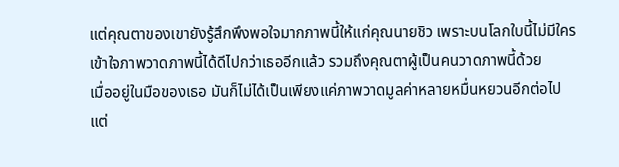แต่คุณตาของเขายังรู้สึกพึงพอใจมากภาพนี้ให้แก่คุณนายชิว เพราะบนโลกใบนี้ไม่มีใครเข้าใจภาพวาดภาพนี้ได้ดีไปกว่าเธออีกแล้ว รวมถึงคุณตาผู้เป็นคนวาดภาพนี้ด้วย
เมื่ออยู่ในมือของเธอ มันก็ไม่ได้เป็นเพียงแค่ภาพวาดมูลค่าหลายหมื่นหยวนอีกต่อไป แต่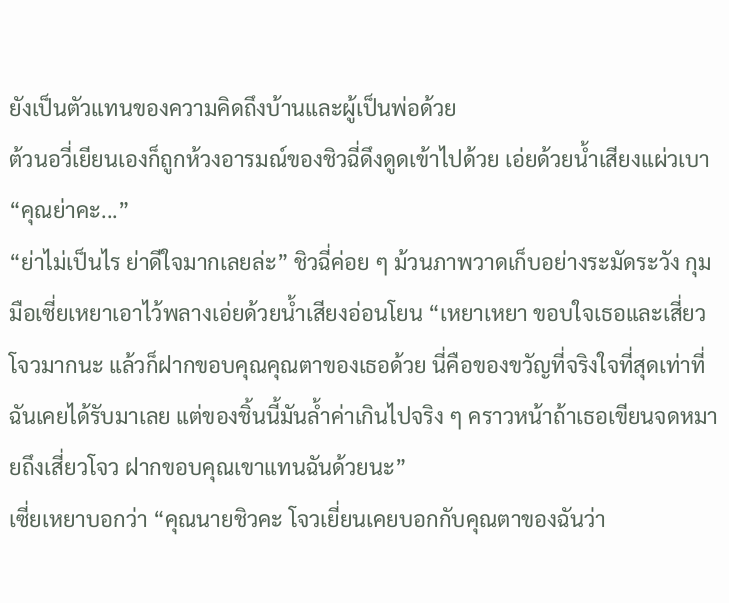ยังเป็นตัวแทนของความคิดถึงบ้านและผู้เป็นพ่อด้วย
ต้วนอวี่เยียนเองก็ถูกห้วงอารมณ์ของชิวฉี่ดึงดูดเข้าไปด้วย เอ่ยด้วยน้ำเสียงแผ่วเบา “คุณย่าคะ...”
“ย่าไม่เป็นไร ย่าดีใจมากเลยล่ะ” ชิวฉี่ค่อย ๆ ม้วนภาพวาดเก็บอย่างระมัดระวัง กุมมือเซี่ยเหยาเอาไว้พลางเอ่ยด้วยน้ำเสียงอ่อนโยน “เหยาเหยา ขอบใจเธอและเสี่ยวโจวมากนะ แล้วก็ฝากขอบคุณคุณตาของเธอด้วย นี่คือของขวัญที่จริงใจที่สุดเท่าที่ฉันเคยได้รับมาเลย แต่ของชิ้นนี้มันล้ำค่าเกินไปจริง ๆ คราวหน้าถ้าเธอเขียนจดหมายถึงเสี่ยวโจว ฝากขอบคุณเขาแทนฉันด้วยนะ”
เซี่ยเหยาบอกว่า “คุณนายชิวคะ โจวเยี่ยนเคยบอกกับคุณตาของฉันว่า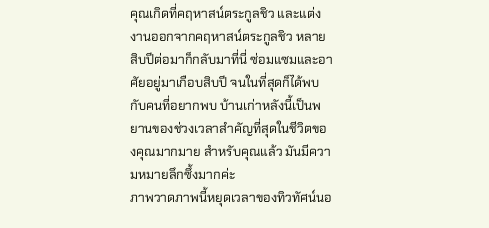คุณเกิดที่คฤหาสน์ตระกูลชิว และแต่งงานออกจากคฤหาสน์ตระกูลชิว หลายสิบปีต่อมาก็กลับมาที่นี่ ซ่อมแซมและอาศัยอยู่มาเกือบสิบปี จนในที่สุดก็ได้พบกับคนที่อยากพบ บ้านเก่าหลังนี้เป็นพยานของช่วงเวลาสำคัญที่สุดในชีวิตของคุณมากมาย สำหรับคุณแล้ว มันมีความหมายลึกซึ้งมากค่ะ
ภาพวาดภาพนี้หยุดเวลาของทิวทัศน์นอ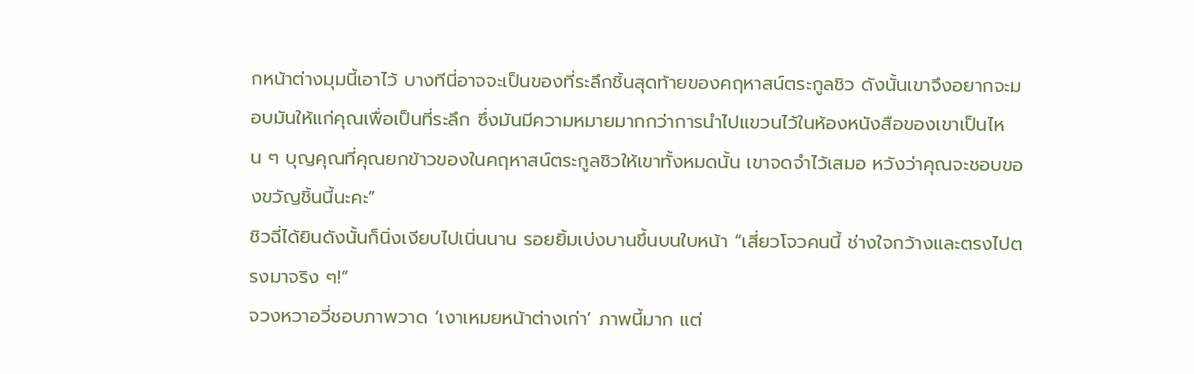กหน้าต่างมุมนี้เอาไว้ บางทีนี่อาจจะเป็นของที่ระลึกชิ้นสุดท้ายของคฤหาสน์ตระกูลชิว ดังนั้นเขาจึงอยากจะมอบมันให้แก่คุณเพื่อเป็นที่ระลึก ซึ่งมันมีความหมายมากกว่าการนำไปแขวนไว้ในห้องหนังสือของเขาเป็นไหน ๆ บุญคุณที่คุณยกข้าวของในคฤหาสน์ตระกูลชิวให้เขาทั้งหมดนั้น เขาจดจำไว้เสมอ หวังว่าคุณจะชอบของขวัญชิ้นนี้นะคะ”
ชิวฉี่ได้ยินดังนั้นก็นิ่งเงียบไปเนิ่นนาน รอยยิ้มเบ่งบานขึ้นบนใบหน้า “เสี่ยวโจวคนนี้ ช่างใจกว้างและตรงไปตรงมาจริง ๆ!”
จวงหวาอวี่ชอบภาพวาด ‘เงาเหมยหน้าต่างเก่า’ ภาพนี้มาก แต่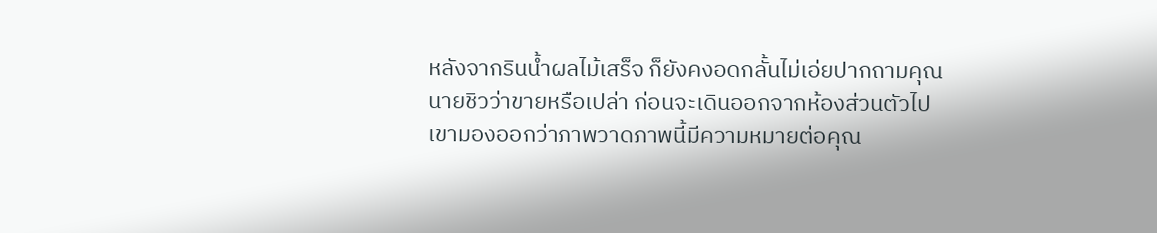หลังจากรินน้ำผลไม้เสร็จ ก็ยังคงอดกลั้นไม่เอ่ยปากถามคุณนายชิวว่าขายหรือเปล่า ก่อนจะเดินออกจากห้องส่วนตัวไป
เขามองออกว่าภาพวาดภาพนี้มีความหมายต่อคุณ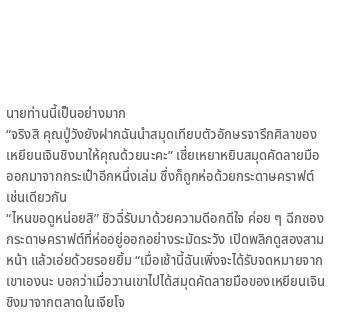นายท่านนี้เป็นอย่างมาก
“จริงสิ คุณปู่วังยังฝากฉันนำสมุดเทียบตัวอักษรจารึกศิลาของเหยียนเจินชิงมาให้คุณด้วยนะคะ” เซี่ยเหยาหยิบสมุดคัดลายมือออกมาจากกระเป๋าอีกหนึ่งเล่ม ซึ่งก็ถูกห่อด้วยกระดาษคราฟต์เช่นเดียวกัน
“ไหนขอดูหน่อยสิ” ชิวฉี่รับมาด้วยความดีอกดีใจ ค่อย ๆ ฉีกซองกระดาษคราฟต์ที่ห่ออยู่ออกอย่างระมัดระวัง เปิดพลิกดูสองสามหน้า แล้วเอ่ยด้วยรอยยิ้ม “เมื่อเช้านี้ฉันเพิ่งจะได้รับจดหมายจากเขาเองนะ บอกว่าเมื่อวานเขาไปได้สมุดคัดลายมือของเหยียนเจินชิงมาจากตลาดในเจียโจ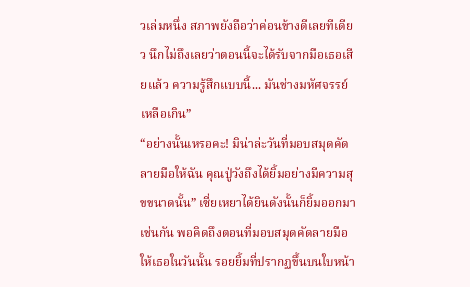วเล่มหนึ่ง สภาพยังถือว่าค่อนข้างดีเลยทีเดียว นึกไม่ถึงเลยว่าตอนนี้จะได้รับจากมือเธอเสียแล้ว ความรู้สึกแบบนี้... มันช่างมหัศจรรย์เหลือเกิน”
“อย่างนั้นเหรอคะ! มิน่าล่ะวันที่มอบสมุดคัดลายมือให้ฉัน คุณปู่วังถึงได้ยิ้มอย่างมีความสุขขนาดนั้น” เซี่ยเหยาได้ยินดังนั้นก็ยิ้มออกมาเช่นกัน พอคิดถึงตอนที่มอบสมุดคัดลายมือให้เธอในวันนั้น รอยยิ้มที่ปรากฏขึ้นบนใบหน้า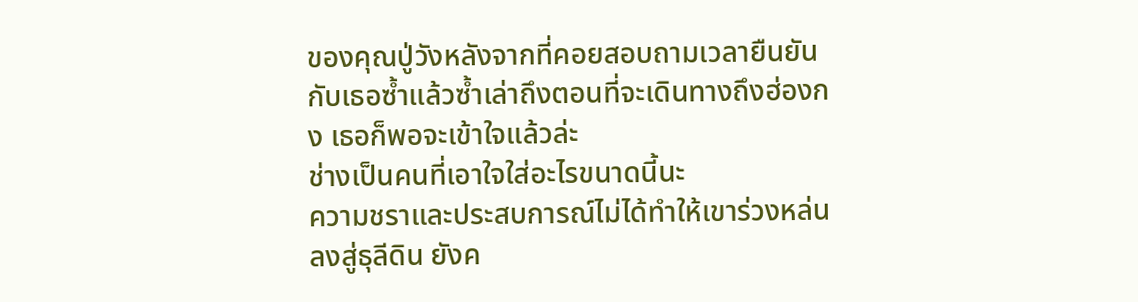ของคุณปู่วังหลังจากที่คอยสอบถามเวลายืนยันกับเธอซ้ำแล้วซ้ำเล่าถึงตอนที่จะเดินทางถึงฮ่องกง เธอก็พอจะเข้าใจแล้วล่ะ
ช่างเป็นคนที่เอาใจใส่อะไรขนาดนี้นะ
ความชราและประสบการณ์ไม่ได้ทำให้เขาร่วงหล่นลงสู่ธุลีดิน ยังค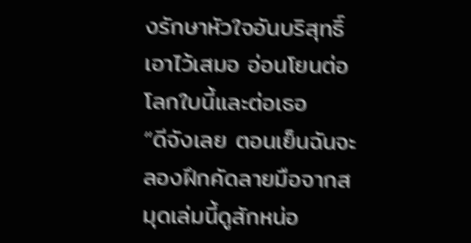งรักษาหัวใจอันบริสุทธิ์เอาไว้เสมอ อ่อนโยนต่อโลกใบนี้และต่อเธอ
“ดีจังเลย ตอนเย็นฉันจะลองฝึกคัดลายมือจากสมุดเล่มนี้ดูสักหน่อ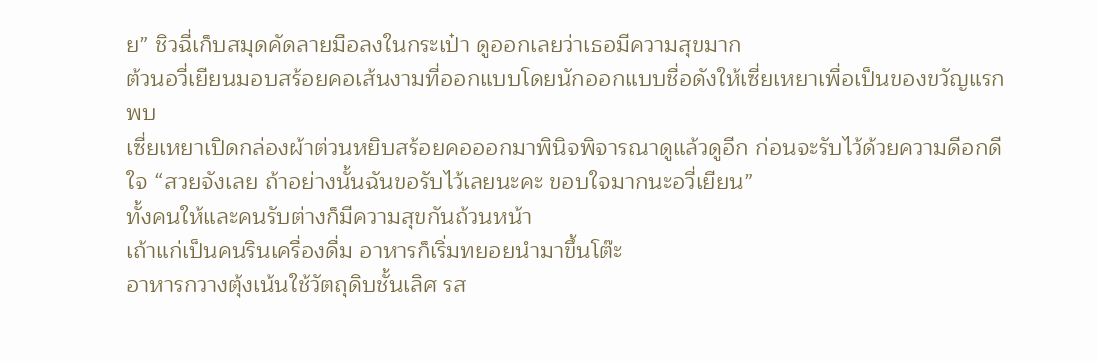ย” ชิวฉี่เก็บสมุดคัดลายมือลงในกระเป๋า ดูออกเลยว่าเธอมีความสุขมาก
ต้วนอวี่เยียนมอบสร้อยคอเส้นงามที่ออกแบบโดยนักออกแบบชื่อดังให้เซี่ยเหยาเพื่อเป็นของขวัญแรกพบ
เซี่ยเหยาเปิดกล่องผ้าต่วนหยิบสร้อยคอออกมาพินิจพิจารณาดูแล้วดูอีก ก่อนจะรับไว้ด้วยความดีอกดีใจ “สวยจังเลย ถ้าอย่างนั้นฉันขอรับไว้เลยนะคะ ขอบใจมากนะอวี่เยียน”
ทั้งคนให้และคนรับต่างก็มีความสุขกันถ้วนหน้า
เถ้าแก่เป็นคนรินเครื่องดื่ม อาหารก็เริ่มทยอยนำมาขึ้นโต๊ะ
อาหารกวางตุ้งเน้นใช้วัตถุดิบชั้นเลิศ รส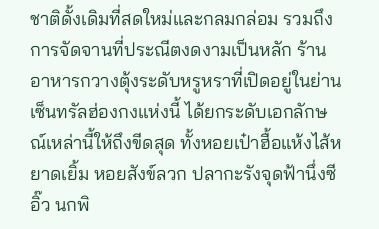ชาติดั้งเดิมที่สดใหม่และกลมกล่อม รวมถึงการจัดจานที่ประณีตงดงามเป็นหลัก ร้านอาหารกวางตุ้งระดับหรูหราที่เปิดอยู่ในย่านเซ็นทรัลฮ่องกงแห่งนี้ ได้ยกระดับเอกลักษณ์เหล่านี้ให้ถึงขีดสุด ทั้งหอยเป๋าฮื้อแห้งไส้หยาดเยิ้ม หอยสังข์ลวก ปลากะรังจุดฟ้านึ่งซีอิ๊ว นกพิ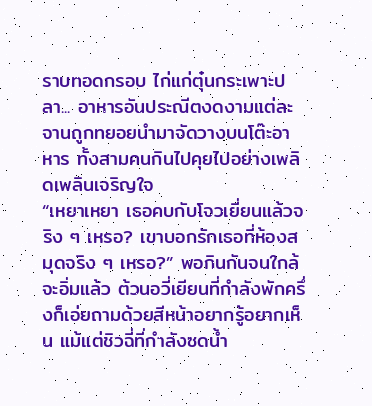ราบทอดกรอบ ไก่แก่ตุ๋นกระเพาะปลา... อาหารอันประณีตงดงามแต่ละจานถูกทยอยนำมาจัดวางบนโต๊ะอาหาร ทั้งสามคนกินไปคุยไปอย่างเพลิดเพลินเจริญใจ
“เหยาเหยา เธอคบกับโจวเยี่ยนแล้วจริง ๆ เหรอ? เขาบอกรักเธอที่ห้องสมุดจริง ๆ เหรอ?” พอกินกันจนใกล้จะอิ่มแล้ว ต้วนอวี่เยียนที่กำลังพักครึ่งก็เอ่ยถามด้วยสีหน้าอยากรู้อยากเห็น แม้แต่ชิวฉี่ที่กำลังซดน้ำ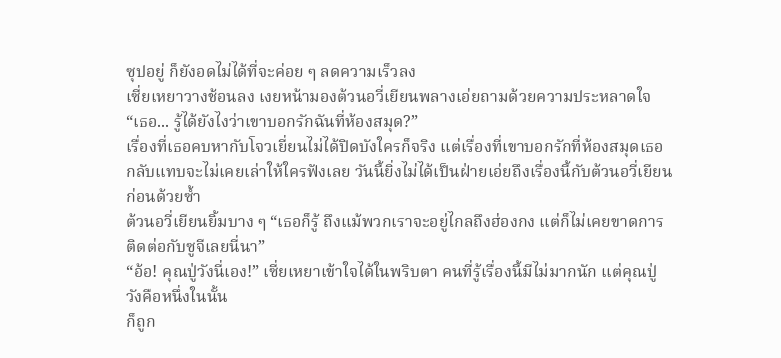ซุปอยู่ ก็ยังอดไม่ได้ที่จะค่อย ๆ ลดความเร็วลง
เซี่ยเหยาวางช้อนลง เงยหน้ามองต้วนอวี่เยียนพลางเอ่ยถามด้วยความประหลาดใจ “เธอ... รู้ได้ยังไงว่าเขาบอกรักฉันที่ห้องสมุด?”
เรื่องที่เธอคบหากับโจวเยี่ยนไม่ได้ปิดบังใครก็จริง แต่เรื่องที่เขาบอกรักที่ห้องสมุดเธอกลับแทบจะไม่เคยเล่าให้ใครฟังเลย วันนี้ยิ่งไม่ได้เป็นฝ่ายเอ่ยถึงเรื่องนี้กับต้วนอวี่เยียนก่อนด้วยซ้ำ
ต้วนอวี่เยียนยิ้มบาง ๆ “เธอก็รู้ ถึงแม้พวกเราจะอยู่ไกลถึงฮ่องกง แต่ก็ไม่เคยขาดการติดต่อกับซูจีเลยนี่นา”
“อ้อ! คุณปู่วังนี่เอง!” เซี่ยเหยาเข้าใจได้ในพริบตา คนที่รู้เรื่องนี้มีไม่มากนัก แต่คุณปู่วังคือหนึ่งในนั้น
ก็ถูก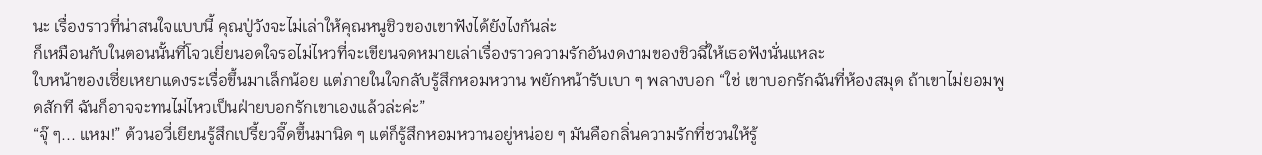นะ เรื่องราวที่น่าสนใจแบบนี้ คุณปู่วังจะไม่เล่าให้คุณหนูชิวของเขาฟังได้ยังไงกันล่ะ
ก็เหมือนกับในตอนนั้นที่โจวเยี่ยนอดใจรอไม่ไหวที่จะเขียนจดหมายเล่าเรื่องราวความรักอันงดงามของชิวฉี่ให้เธอฟังนั่นแหละ
ใบหน้าของเซี่ยเหยาแดงระเรื่อขึ้นมาเล็กน้อย แต่ภายในใจกลับรู้สึกหอมหวาน พยักหน้ารับเบา ๆ พลางบอก “ใช่ เขาบอกรักฉันที่ห้องสมุด ถ้าเขาไม่ยอมพูดสักที ฉันก็อาจจะทนไม่ไหวเป็นฝ่ายบอกรักเขาเองแล้วล่ะค่ะ”
“จุ๊ ๆ... แหม!” ต้วนอวี่เยียนรู้สึกเปรี้ยวจี๊ดขึ้นมานิด ๆ แต่ก็รู้สึกหอมหวานอยู่หน่อย ๆ มันคือกลิ่นความรักที่ชวนให้รู้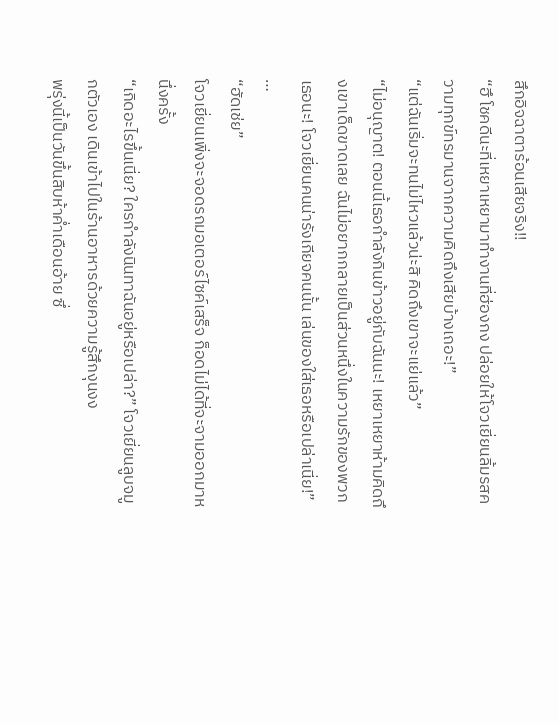สึกอิจฉาตาร้อนเสียจริง!!
“ฮึ โชคดีนะที่เหยาเหยามาทำงานที่ฮ่องกง ปล่อยให้โจวเยี่ยนลิ้มรสความทุกข์ทรมานจากความคิดถึงเสียบ้างเถอะ!”
“แต่ฉันเริ่มจะทนไม่ไหวแล้วน่ะสิ คิดถึงเขาจะแย่แล้ว”
“ไม่อนุญาต! ตอนนี้เธอกำลังกินข้าวอยู่กับฉันนะ! เหยาเหยาห้ามคิดถึงเขาเด็ดขาดเลย ฉันไม่อยากกลายเป็นส่วนหนึ่งในความรักของพวกเธอนะ! โจวเยี่ยนคนน่ารังเกียจคนนั้น เล่นของใส่เธอหรือเปล่าเนี่ย!”
…
“ฮัดเช่ย”
โจวเยี่ยนเพิ่งจะจอดรถมอเตอร์ไซค์เสร็จ ก็อดไม่ได้ที่จะจามออกมาหนึ่งครั้ง
“เกิดอะไรขึ้นเนี่ย? ใครกำลังนินทาฉันอยู่หรือเปล่า?” โจวเยี่ยนลูบจมูกตัวเอง เดินเข้าไปในร้านอาหารด้วยความรู้สึกงุนงง
พรุ่งนี้เป็นวันขึ้นสิบห้าค่ำเดือนอ้าย ซึ่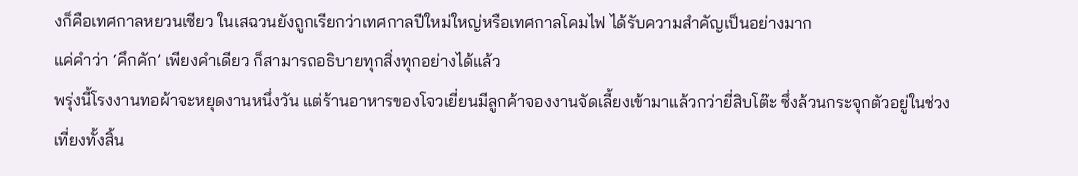งก็คือเทศกาลหยวนเซียว ในเสฉวนยังถูกเรียกว่าเทศกาลปีใหม่ใหญ่หรือเทศกาลโคมไฟ ได้รับความสำคัญเป็นอย่างมาก
แค่คำว่า ‘คึกคัก’ เพียงคำเดียว ก็สามารถอธิบายทุกสิ่งทุกอย่างได้แล้ว
พรุ่งนี้โรงงานทอผ้าจะหยุดงานหนึ่งวัน แต่ร้านอาหารของโจวเยี่ยนมีลูกค้าจองงานจัดเลี้ยงเข้ามาแล้วกว่ายี่สิบโต๊ะ ซึ่งล้วนกระจุกตัวอยู่ในช่วงเที่ยงทั้งสิ้น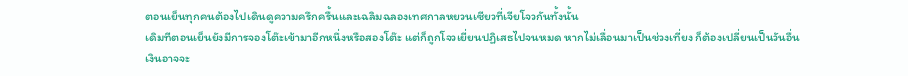ตอนเย็นทุกคนต้องไปเดินดูความครึกครื้นและเฉลิมฉลองเทศกาลหยวนเซียวที่เจียโจวกันทั้งนั้น
เดิมทีตอนเย็นยังมีการจองโต๊ะเข้ามาอีกหนึ่งหรือสองโต๊ะ แต่ก็ถูกโจวเยี่ยนปฏิเสธไปจนหมด หากไม่เลื่อนมาเป็นช่วงเที่ยง ก็ต้องเปลี่ยนเป็นวันอื่น
เงินอาจจะ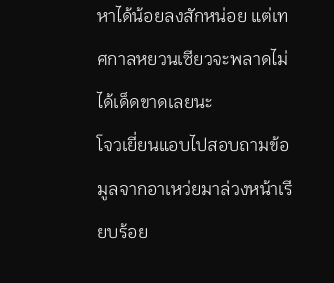หาได้น้อยลงสักหน่อย แต่เทศกาลหยวนเซียวจะพลาดไม่ได้เด็ดขาดเลยนะ
โจวเยี่ยนแอบไปสอบถามข้อมูลจากอาเหว่ยมาล่วงหน้าเรียบร้อย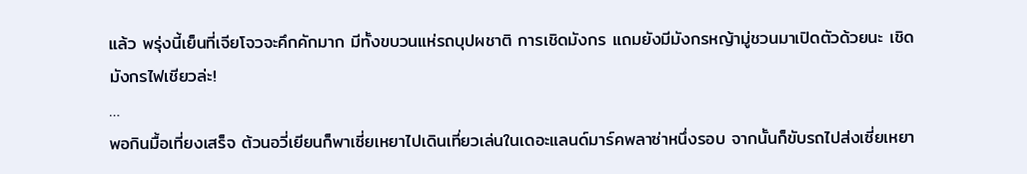แล้ว พรุ่งนี้เย็นที่เจียโจวจะคึกคักมาก มีทั้งขบวนแห่รถบุปผชาติ การเชิดมังกร แถมยังมีมังกรหญ้ามู่ชวนมาเปิดตัวด้วยนะ เชิดมังกรไฟเชียวล่ะ!
…
พอกินมื้อเที่ยงเสร็จ ต้วนอวี่เยียนก็พาเซี่ยเหยาไปเดินเที่ยวเล่นในเดอะแลนด์มาร์คพลาซ่าหนึ่งรอบ จากนั้นก็ขับรถไปส่งเซี่ยเหยา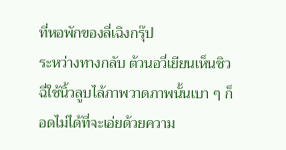ที่หอพักของลี่เฉิงกรุ๊ป
ระหว่างทางกลับ ต้วนอวี่เยียนเห็นชิวฉี่ใช้นิ้วลูบไล้ภาพวาดภาพนั้นเบา ๆ ก็อดไม่ได้ที่จะเอ่ยด้วยความ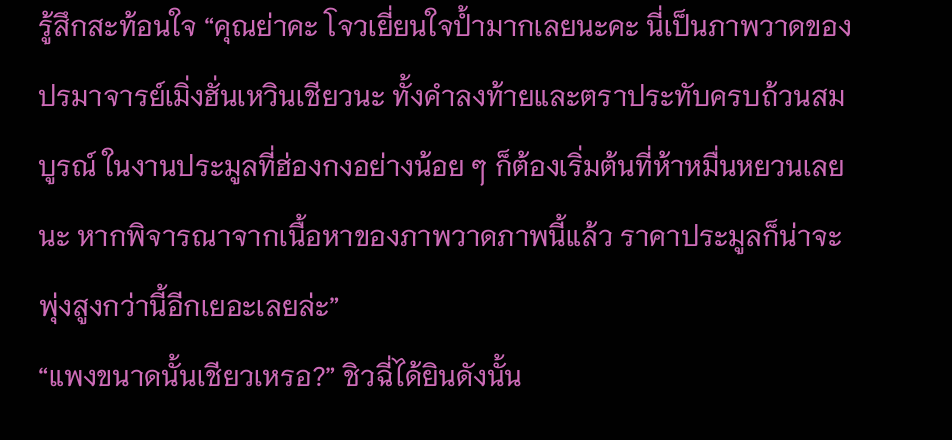รู้สึกสะท้อนใจ “คุณย่าคะ โจวเยี่ยนใจป้ำมากเลยนะคะ นี่เป็นภาพวาดของปรมาจารย์เมิ่งฮั่นเหวินเชียวนะ ทั้งคำลงท้ายและตราประทับครบถ้วนสมบูรณ์ ในงานประมูลที่ฮ่องกงอย่างน้อย ๆ ก็ต้องเริ่มต้นที่ห้าหมื่นหยวนเลยนะ หากพิจารณาจากเนื้อหาของภาพวาดภาพนี้แล้ว ราคาประมูลก็น่าจะพุ่งสูงกว่านี้อีกเยอะเลยล่ะ”
“แพงขนาดนั้นเชียวเหรอ?” ชิวฉี่ได้ยินดังนั้น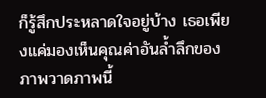ก็รู้สึกประหลาดใจอยู่บ้าง เธอเพียงแค่มองเห็นคุณค่าอันล้ำลึกของภาพวาดภาพนี้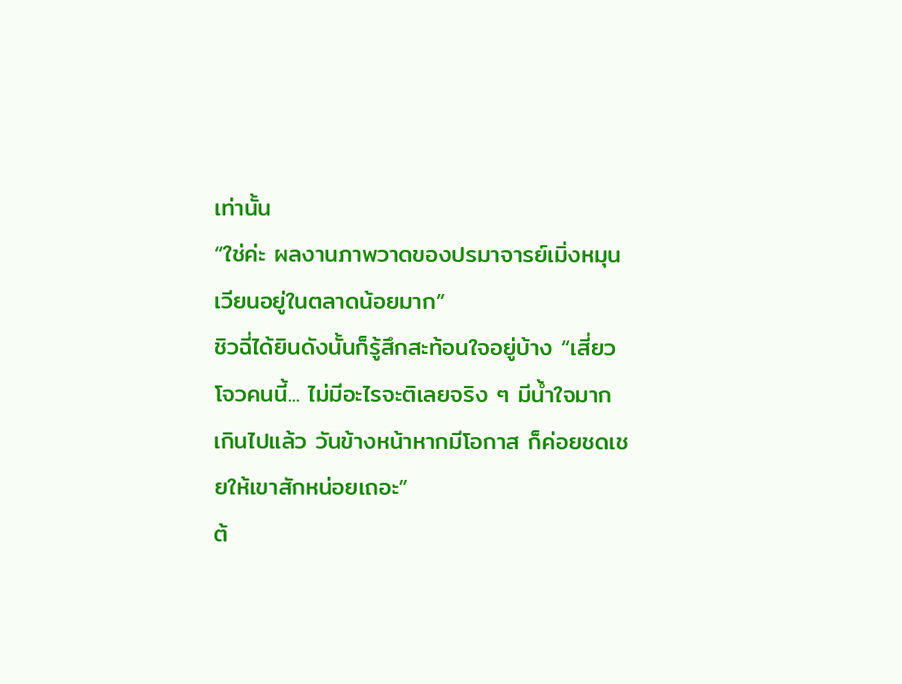เท่านั้น
“ใช่ค่ะ ผลงานภาพวาดของปรมาจารย์เมิ่งหมุนเวียนอยู่ในตลาดน้อยมาก”
ชิวฉี่ได้ยินดังนั้นก็รู้สึกสะท้อนใจอยู่บ้าง “เสี่ยวโจวคนนี้... ไม่มีอะไรจะติเลยจริง ๆ มีน้ำใจมากเกินไปแล้ว วันข้างหน้าหากมีโอกาส ก็ค่อยชดเชยให้เขาสักหน่อยเถอะ”
ต้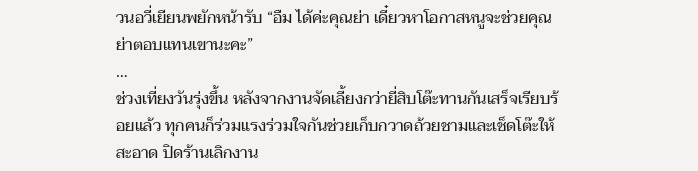วนอวี่เยียนพยักหน้ารับ “อืม ได้ค่ะคุณย่า เดี๋ยวหาโอกาสหนูจะช่วยคุณย่าตอบแทนเขานะคะ”
…
ช่วงเที่ยงวันรุ่งขึ้น หลังจากงานจัดเลี้ยงกว่ายี่สิบโต๊ะทานกันเสร็จเรียบร้อยแล้ว ทุกคนก็ร่วมแรงร่วมใจกันช่วยเก็บกวาดถ้วยชามและเช็ดโต๊ะให้สะอาด ปิดร้านเลิกงาน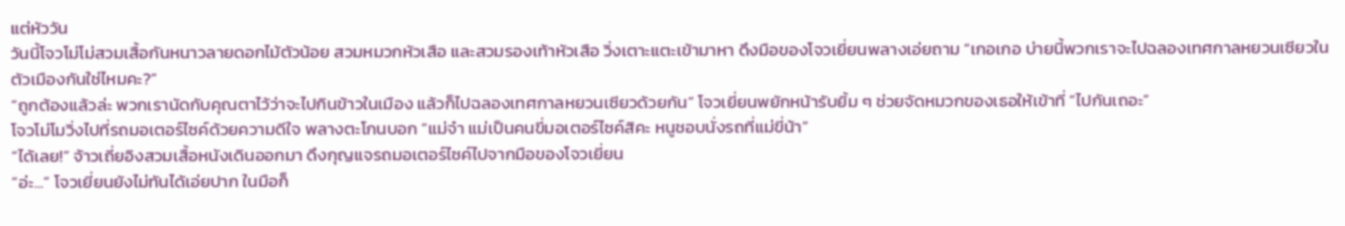แต่หัววัน
วันนี้โจวโม่โม่สวมเสื้อกันหนาวลายดอกไม้ตัวน้อย สวมหมวกหัวเสือ และสวมรองเท้าหัวเสือ วิ่งเตาะแตะเข้ามาหา ดึงมือของโจวเยี่ยนพลางเอ่ยถาม “เกอเกอ บ่ายนี้พวกเราจะไปฉลองเทศกาลหยวนเซียวในตัวเมืองกันใช่ไหมคะ?”
“ถูกต้องแล้วล่ะ พวกเรานัดกับคุณตาไว้ว่าจะไปกินข้าวในเมือง แล้วก็ไปฉลองเทศกาลหยวนเซียวด้วยกัน” โจวเยี่ยนพยักหน้ารับยิ้ม ๆ ช่วยจัดหมวกของเธอให้เข้าที่ “ไปกันเถอะ”
โจวโม่โมวิ่งไปที่รถมอเตอร์ไซค์ด้วยความดีใจ พลางตะโกนบอก “แม่จ๋า แม่เป็นคนขี่มอเตอร์ไซค์สิคะ หนูชอบนั่งรถที่แม่ขี่น้า”
“ได้เลย!” จ้าวเถี่ยอิงสวมเสื้อหนังเดินออกมา ดึงกุญแจรถมอเตอร์ไซค์ไปจากมือของโจวเยี่ยน
“อ่ะ...” โจวเยี่ยนยังไม่ทันได้เอ่ยปาก ในมือก็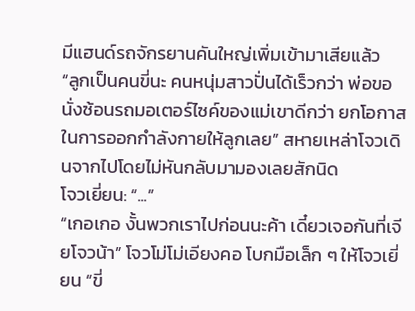มีแฮนด์รถจักรยานคันใหญ่เพิ่มเข้ามาเสียแล้ว
“ลูกเป็นคนขี่นะ คนหนุ่มสาวปั่นได้เร็วกว่า พ่อขอนั่งซ้อนรถมอเตอร์ไซค์ของแม่เขาดีกว่า ยกโอกาสในการออกกำลังกายให้ลูกเลย” สหายเหล่าโจวเดินจากไปโดยไม่หันกลับมามองเลยสักนิด
โจวเยี่ยน: “...”
“เกอเกอ งั้นพวกเราไปก่อนนะค้า เดี๋ยวเจอกันที่เจียโจวน้า” โจวโม่โม่เอียงคอ โบกมือเล็ก ๆ ให้โจวเยี่ยน “ขี่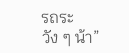รถระวัง ๆ น้า”